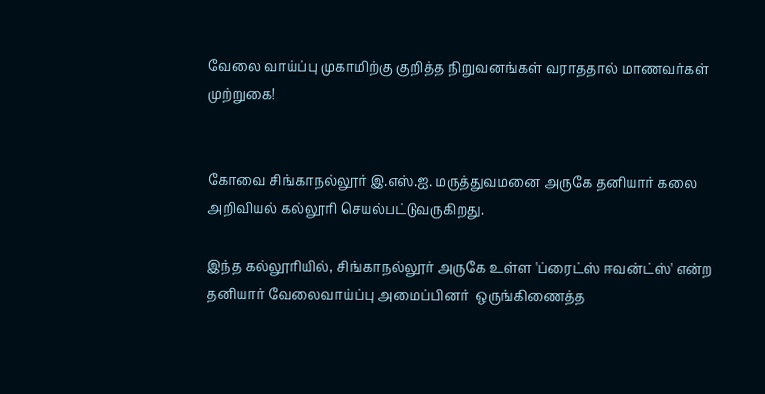வேலை வாய்ப்பு முகாமிற்கு குறித்த நிறுவனங்கள் வராததால் மாணவர்கள் முற்றுகை!


கோவை சிங்காநல்லூர் இ.எஸ்.ஐ. மருத்துவமனை அருகே தனியார் கலை அறிவியல் கல்லூரி செயல்பட்டுவருகிறது.

இந்த கல்லூரியில், சிங்காநல்லூர் அருகே உள்ள 'ப்ரைட்ஸ் ஈவன்ட்ஸ்' என்ற தனியார் வேலைவாய்ப்பு அமைப்பினர்  ஒருங்கிணைத்த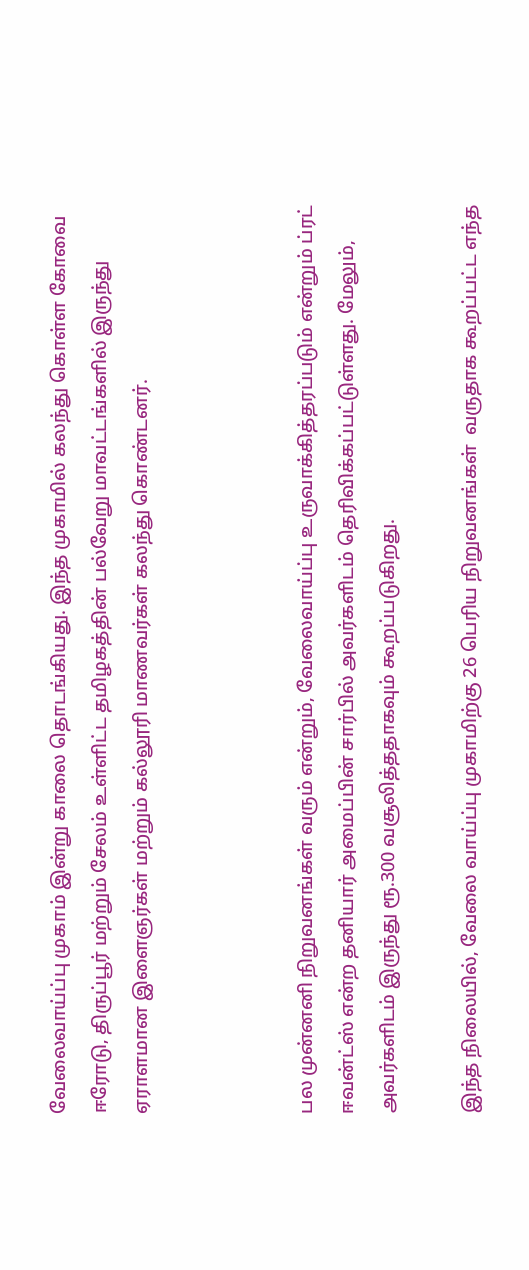வேலைவாய்ப்பு முகாம் இன்று காலை தொடங்கியது. இந்த முகாமில் கலந்து கொள்ள கோவை ஈரோடு, திருப்பூர் மற்றும் சேலம் உள்ளிட்ட தமிழகத்தின் பல்வேறு மாவட்டங்களில் இருந்து ஏராளமான இளைஞர்கள் மற்றும் கல்லூரி மாணவர்கள் கலந்து கொண்டனர்.



பல முன்னனி நிறுவனங்கள் வரும் என்றும், வேலைவாய்ப்பு உருவாக்கித்தரப்படும் என்றும் ப்ரட் ஈவன்ட்ஸ் என்ற தனியார் அமைப்பின் சார்பில் அவர்களிடம் தெரிவிக்கப்பட்டுள்ளது. மேலும், அவர்களிடம் இருந்து ரூ.300 வசூலித்ததாகவும் கூறப்படுகிறது.

இந்த நிலையில், வேலை வாய்ப்பு முகாமிற்கு 26 பெரிய நிறுவனங்கள்  வருதாக கூறப்பட்ட எந்த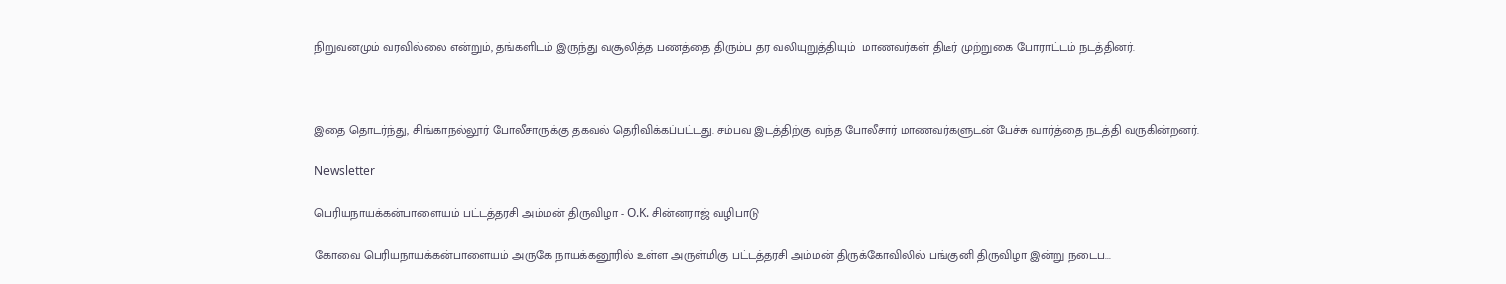நிறுவனமும் வரவில்லை என்றும், தங்களிடம் இருந்து வசூலித்த பணத்தை திரும்ப தர வலியுறுத்தியும்  மாணவர்கள் திடீர் முற்றுகை போராட்டம் நடத்தினர்.



இதை தொடர்ந்து, சிங்காநல்லூர் போலீசாருக்கு தகவல் தெரிவிக்கப்பட்டது. சம்பவ இடத்திற்கு வந்த போலீசார் மாணவர்களுடன் பேச்சு வார்த்தை நடத்தி வருகின்றனர்.

Newsletter

பெரியநாயக்கன்பாளையம் பட்டத்தரசி அம்மன் திருவிழா - O.K. சின்னராஜ் வழிபாடு

கோவை பெரியநாயக்கன்பாளையம் அருகே நாயக்கனூரில் உள்ள அருள்மிகு பட்டத்தரசி அம்மன் திருக்கோவிலில் பங்குனி திருவிழா இன்று நடைப...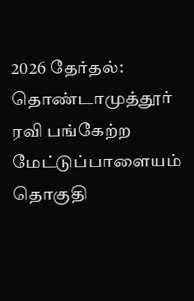2026 தேர்தல்: தொண்டாமுத்தூர் ரவி பங்கேற்ற மேட்டுப்பாளையம் தொகுதி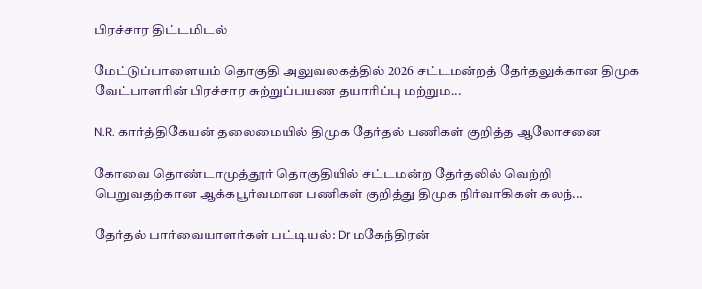பிரச்சார திட்டமிடல்

மேட்டுப்பாளையம் தொகுதி அலுவலகத்தில் 2026 சட்டமன்றத் தேர்தலுக்கான திமுக வேட்பாளரின் பிரச்சார சுற்றுப்பயண தயாரிப்பு மற்றும...

N.R. கார்த்திகேயன் தலைமையில் திமுக தேர்தல் பணிகள் குறித்த ஆலோசனை

கோவை தொண்டாமுத்தூர் தொகுதியில் சட்டமன்ற தேர்தலில் வெற்றி பெறுவதற்கான ஆக்கபூர்வமான பணிகள் குறித்து திமுக நிர்வாகிகள் கலந்...

தேர்தல் பார்வையாளர்கள் பட்டியல்: Dr மகேந்திரன்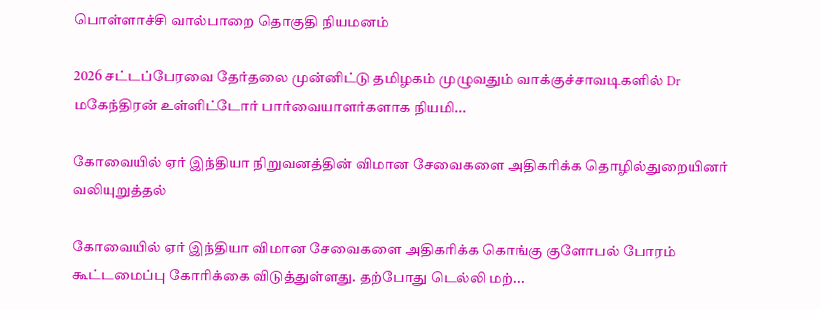பொள்ளாச்சி வால்பாறை தொகுதி நியமனம்

2026 சட்டப்பேரவை தேர்தலை முன்னிட்டு தமிழகம் முழுவதும் வாக்குச்சாவடிகளில் Dr மகேந்திரன் உள்ளிட்டோர் பார்வையாளர்களாக நியமி...

கோவையில் ஏர் இந்தியா நிறுவனத்தின் விமான சேவைகளை அதிகரிக்க தொழில்துறையினர் வலியுறுத்தல்

கோவையில் ஏர் இந்தியா விமான சேவைகளை அதிகரிக்க கொங்கு குளோபல் போரம் கூட்டமைப்பு கோரிக்கை விடுத்துள்ளது. தற்போது டெல்லி மற்...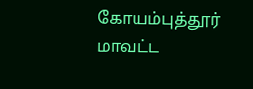கோயம்புத்தூர் மாவட்ட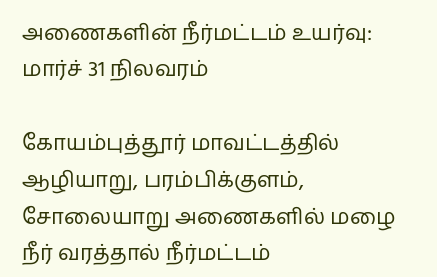அணைகளின் நீர்மட்டம் உயர்வு: மார்ச் 31 நிலவரம்

கோயம்புத்தூர் மாவட்டத்தில் ஆழியாறு, பரம்பிக்குளம், சோலையாறு அணைகளில் மழை நீர் வரத்தால் நீர்மட்டம்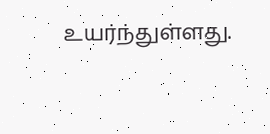உயர்ந்துள்ளது.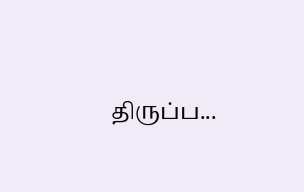திருப்ப...